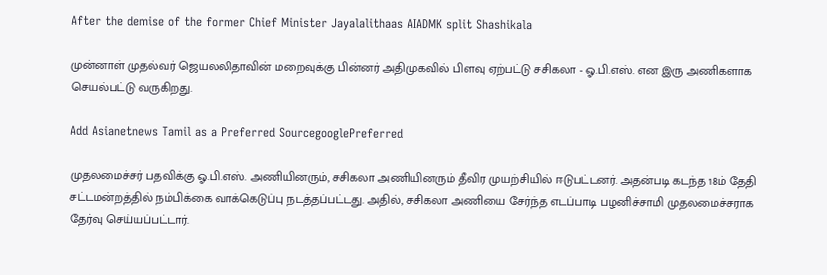After the demise of the former Chief Minister Jayalalithaas AIADMK split Shashikala

முன்னாள் முதல்வர் ஜெயலலிதாவின் மறைவுக்கு பின்னர் அதிமுகவில் பிளவு ஏற்பட்டு சசிகலா - ஓ.பி.எஸ். என இரு அணிகளாக செயல்பட்டு வருகிறது.

Add Asianetnews Tamil as a Preferred SourcegooglePreferred

முதலமைச்சர் பதவிக்கு ஓ.பி.எஸ். அணியினரும், சசிகலா அணியினரும் தீவிர முயற்சியில் ஈடுபட்டனர். அதன்படி கடந்த 18ம் தேதி சட்டமன்றத்தில் நம்பிக்கை வாக்கெடுப்பு நடத்தப்பட்டது. அதில், சசிகலா அணியை சேர்ந்த எடப்பாடி பழனிச்சாமி முதலமைச்சராக தேர்வு செய்யப்பட்டார்.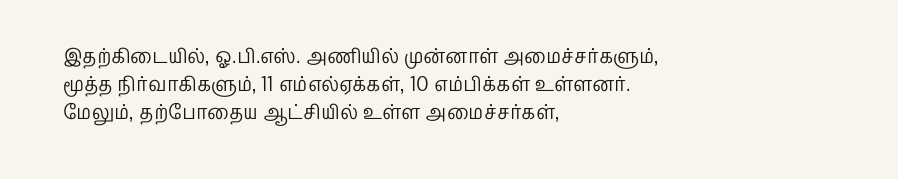இதற்கிடையில், ஓ.பி.எஸ். அணியில் முன்னாள் அமைச்சர்களும், மூத்த நிர்வாகிகளும், 11 எம்எல்ஏக்கள், 10 எம்பிக்கள் உள்ளனர். மேலும், தற்போதைய ஆட்சியில் உள்ள அமைச்சர்கள்,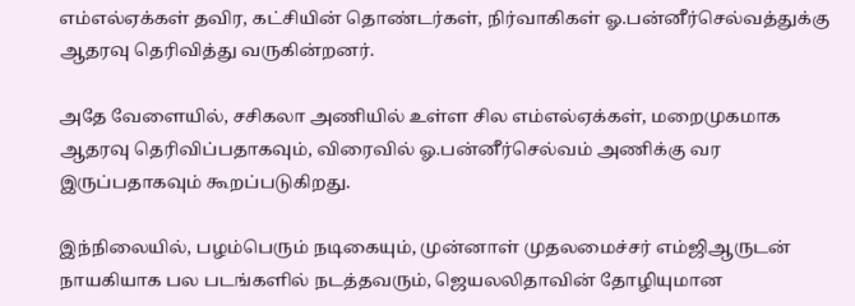எம்எல்ஏக்கள் தவிர, கட்சியின் தொண்டர்கள், நிர்வாகிகள் ஓ.பன்னீர்செல்வத்துக்கு ஆதரவு தெரிவித்து வருகின்றனர்.

அதே வேளையில், சசிகலா அணியில் உள்ள சில எம்எல்ஏக்கள், மறைமுகமாக ஆதரவு தெரிவிப்பதாகவும், விரைவில் ஓ.பன்னீர்செல்வம் அணிக்கு வர இருப்பதாகவும் கூறப்படுகிறது.

இந்நிலையில், பழம்பெரும் நடிகையும், முன்னாள் முதலமைச்சர் எம்ஜிஆருடன் நாயகியாக பல படங்களில் நடத்தவரும், ஜெயலலிதாவின் தோழியுமான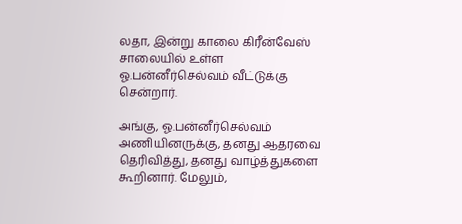லதா, இன்று காலை கிரீன்வேஸ் சாலையில் உள்ள ஓ.பன்னீர்செல்வம் வீட்டுக்கு சென்றார்.

அங்கு, ஓ.பன்னீர்செல்வம் அணியினருக்கு, தனது ஆதரவை தெரிவித்து, தனது வாழ்த்துகளை கூறினார். மேலும்,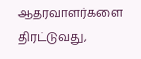ஆதரவாளர்களை திரட்டுவது,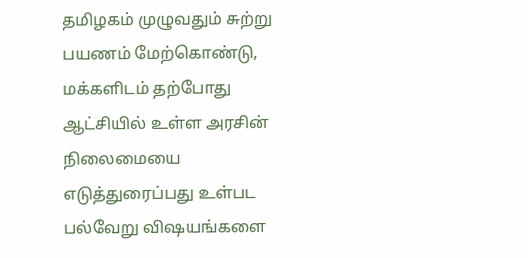தமிழகம் முழுவதும் சுற்று பயணம் மேற்கொண்டு, மக்களிடம் தற்போது ஆட்சியில் உள்ள அரசின் நிலைமையை எடுத்துரைப்பது உள்பட பல்வேறு விஷயங்களை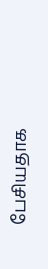பேசியதாக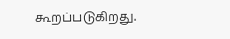கூறப்படுகிறது.